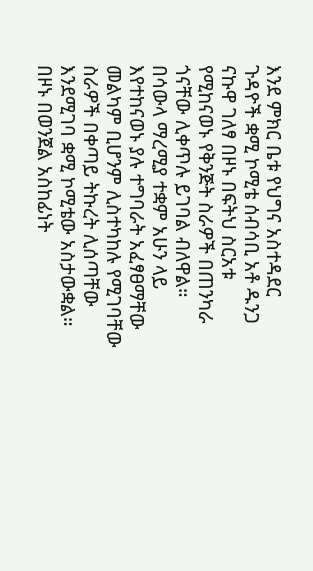እንደ ምክር ቤቱ የህግና አስተዳደር ጉዳዮች ቋሚ ኮሚቴ ሰብሳቢ አቶ ዱንጋ ናኩዋ ገለፃ በዞኑ በፍትህ ስርአቱ የሚከናወኑ የቅንጅት ስራዎች በጠንካራ ጎናቸው ሊቀጥሉ ይገባል ብለዋል።
በሳውላ ማረሚያ ተቋም አሁን ላይ እየተከናወኑ ያሉ ተግባራት አፈፃፀማቸው መልካም ቢሆንም ሊስተካከሉ የሚገባቸው ስራዎች በቀጣይ ትኩረት ሊሰጣቸው እንደሚገባ ቋሚ ኮሚቴው አስታውቋል።
በዞኑ በወንጀል አስከፊነት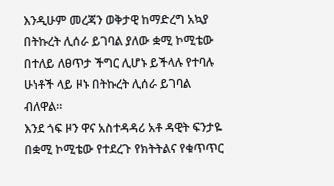እንዲሁም መረጃን ወቅታዊ ከማድረግ አኳያ በትኩረት ሊሰራ ይገባል ያለው ቋሚ ኮሚቴው በተለይ ለፀጥታ ችግር ሊሆኑ ይችላሉ የተባሉ ሁነቶች ላይ ዞኑ በትኩረት ሊሰራ ይገባል ብለዋል።
እንደ ጎፍ ዞን ዋና አስተዳዳሪ አቶ ዳዊት ፍንታዬ በቋሚ ኮሚቴው የተደረጉ የክትትልና የቁጥጥር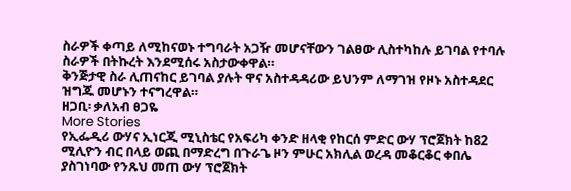ስራዎች ቀጣይ ለሚከናወኑ ተግባራት አጋዥ መሆናቸውን ገልፀው ሊስተካከሉ ይገባል የተባሉ ስራዎች በትኩረት እንደሚሰሩ አስታውቀዋል።
ቅንጅታዊ ስራ ሊጠናከር ይገባል ያሉት ዋና አስተዳዳሪው ይህንም ለማገዝ የዞኑ አስተዳደር ዝግጁ መሆኑን ተናግረዋል።
ዘጋቢ፡ ቃለአብ ፀጋዬ
More Stories
የኢፌዲሪ ውሃና ኢነርጂ ሚኒስቴር የአፍሪካ ቀንድ ዘላቂ የከርሰ ምድር ውሃ ፕሮጀክት ከ82 ሚሊዮን ብር በላይ ወጪ በማድረግ በጉራጌ ዞን ምሁር አክሊል ወረዳ መቆርቆር ቀበሌ ያስገነባው የንጹህ መጠ ውሃ ፕሮጀክት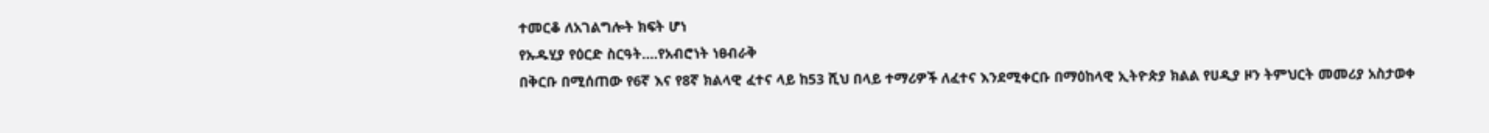ተመርቆ ለአገልግሎት ክፍት ሆነ
የኡዱሂያ የዕርድ ስርዓት….የአብሮነት ነፀብራቅ
በቅርቡ በሚሰጠው የ6ኛ እና የ8ኛ ክልላዊ ፈተና ላይ ከ53 ሺህ በላይ ተማሪዎች ለፈተና እንደሚቀርቡ በማዕከላዊ ኢትዮጵያ ክልል የሀዲያ ዞን ትምህርት መመሪያ አስታወቀ